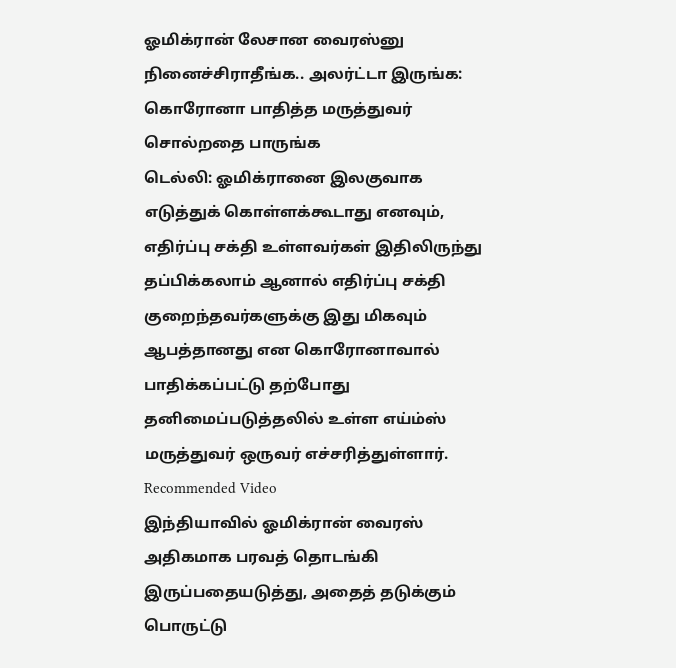ஓமிக்ரான் லேசான வைரஸ்னு நினைச்சிராதீங்க.. அலர்ட்டா இருங்க: கொரோனா பாதித்த மருத்துவர் சொல்றதை பாருங்க
டெல்லி: ஓமிக்ரானை இலகுவாக எடுத்துக் கொள்ளக்கூடாது எனவும், எதிர்ப்பு சக்தி உள்ளவர்கள் இதிலிருந்து தப்பிக்கலாம் ஆனால் எதிர்ப்பு சக்தி குறைந்தவர்களுக்கு இது மிகவும் ஆபத்தானது என கொரோனாவால் பாதிக்கப்பட்டு தற்போது தனிமைப்படுத்தலில் உள்ள எய்ம்ஸ் மருத்துவர் ஒருவர் எச்சரித்துள்ளார்.
Recommended Video
இந்தியாவில் ஓமிக்ரான் வைரஸ் அதிகமாக பரவத் தொடங்கி இருப்பதையடுத்து, அதைத் தடுக்கும் பொருட்டு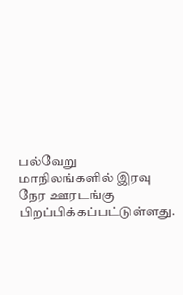பல்வேறு மாநிலங்களில் இரவு நேர ஊரடங்கு பிறப்பிக்கப்பட்டுள்ளது.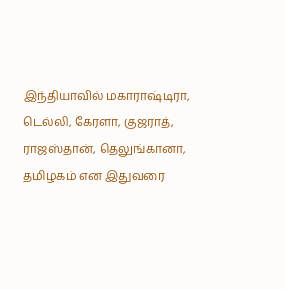இந்தியாவில் மகாராஷ்டிரா, டெல்லி, கேரளா, குஜராத், ராஜஸ்தான், தெலுங்கானா, தமிழகம் என இதுவரை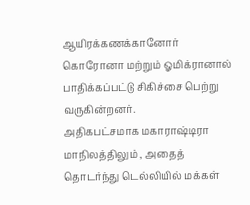ஆயிரக்கணக்கானோர் கொரோனா மற்றும் ஓமிக்ரானால் பாதிக்கப்பட்டு சிகிச்சை பெற்று வருகின்றனர்.
அதிகபட்சமாக மகாராஷ்டிரா மாநிலத்திலும் , அதைத் தொடர்ந்து டெல்லியில் மக்கள்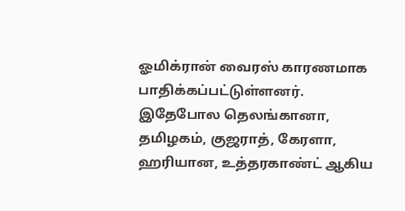ஓமிக்ரான் வைரஸ் காரணமாக பாதிக்கப்பட்டுள்ளனர். இதேபோல தெலங்கானா, தமிழகம், குஜராத், கேரளா, ஹரியான, உத்தரகாண்ட் ஆகிய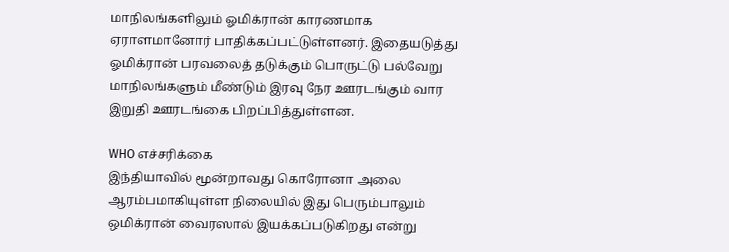மாநிலங்களிலும் ஓமிக்ரான் காரணமாக ஏராளமானோர் பாதிக்கப்பட்டுள்ளனர். இதையடுத்து ஓமிக்ரான் பரவலைத் தடுக்கும் பொருட்டு பல்வேறு மாநிலங்களும் மீண்டும் இரவு நேர ஊரடங்கும் வார இறுதி ஊரடங்கை பிறப்பித்துள்ளன.

WHO எச்சரிக்கை
இந்தியாவில் மூன்றாவது கொரோனா அலை ஆரம்பமாகியுள்ள நிலையில் இது பெரும்பாலும் ஒமிக்ரான் வைரஸால் இயக்கப்படுகிறது என்று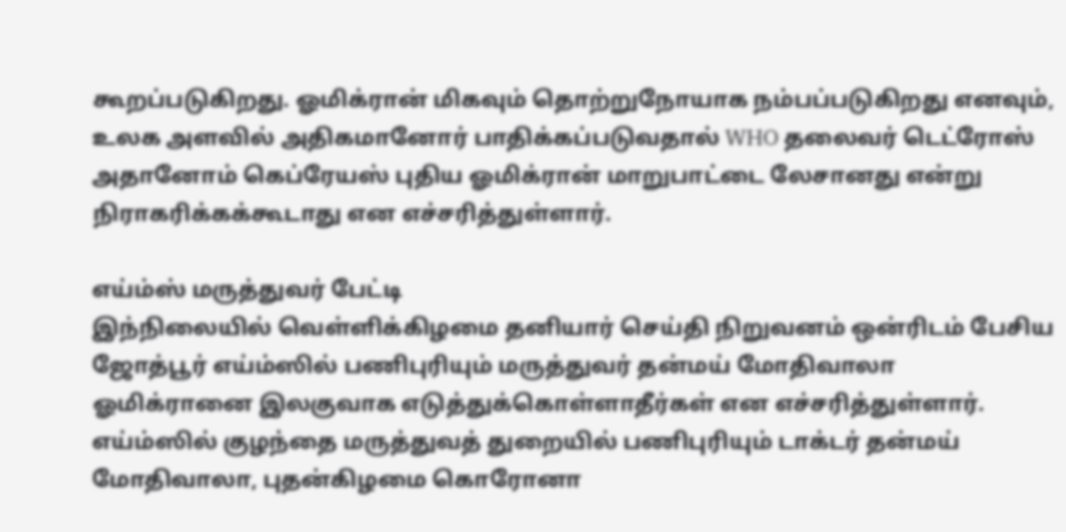கூறப்படுகிறது. ஓமிக்ரான் மிகவும் தொற்றுநோயாக நம்பப்படுகிறது எனவும், உலக அளவில் அதிகமானோர் பாதிக்கப்படுவதால் WHO தலைவர் டெட்ரோஸ் அதானோம் கெப்ரேயஸ் புதிய ஓமிக்ரான் மாறுபாட்டை லேசானது என்று நிராகரிக்கக்கூடாது என எச்சரித்துள்ளார்.

எய்ம்ஸ் மருத்துவர் பேட்டி
இந்நிலையில் வெள்ளிக்கிழமை தனியார் செய்தி நிறுவனம் ஒன்ரிடம் பேசிய ஜோத்பூர் எய்ம்ஸில் பணிபுரியும் மருத்துவர் தன்மய் மோதிவாலா ஓமிக்ரானை இலகுவாக எடுத்துக்கொள்ளாதீர்கள் என எச்சரித்துள்ளார். எய்ம்ஸில் குழந்தை மருத்துவத் துறையில் பணிபுரியும் டாக்டர் தன்மய் மோதிவாலா, புதன்கிழமை கொரோனா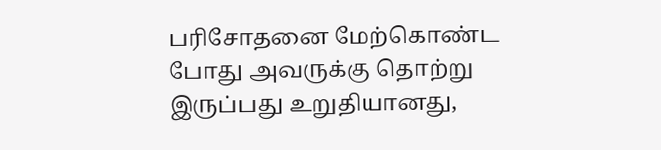பரிசோதனை மேற்கொண்ட போது அவருக்கு தொற்று இருப்பது உறுதியானது,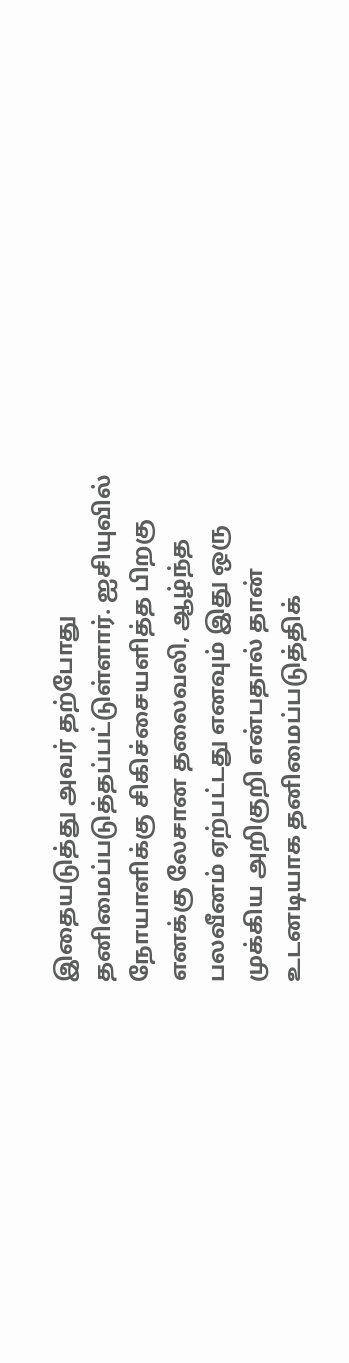இதையடுத்து அவர் தற்போது தனிமைப்படுத்தப்பட்டுள்ளார். ஐசியுவில் நோயாளிக்கு சிகிச்சையளித்த பிறகு எனக்கு லேசான தலைவலி, ஆழ்ந்த பலவீனம் ஏற்பட்டது எனவும் இது ஒரு முக்கிய அறிகுறி என்பதால் தான் உடனடியாக தனிமைப்படுத்திக்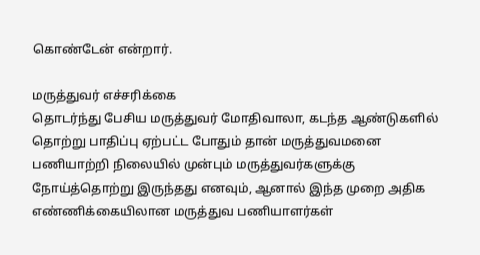கொண்டேன் என்றார்.

மருத்துவர் எச்சரிக்கை
தொடர்ந்து பேசிய மருத்துவர் மோதிவாலா, கடந்த ஆண்டுகளில் தொற்று பாதிப்பு ஏற்பட்ட போதும் தான் மருத்துவமனை பணியாற்றி நிலையில் முன்பும் மருத்துவர்களுக்கு நோய்த்தொற்று இருந்தது எனவும், ஆனால் இந்த முறை அதிக எண்ணிக்கையிலான மருத்துவ பணியாளர்கள்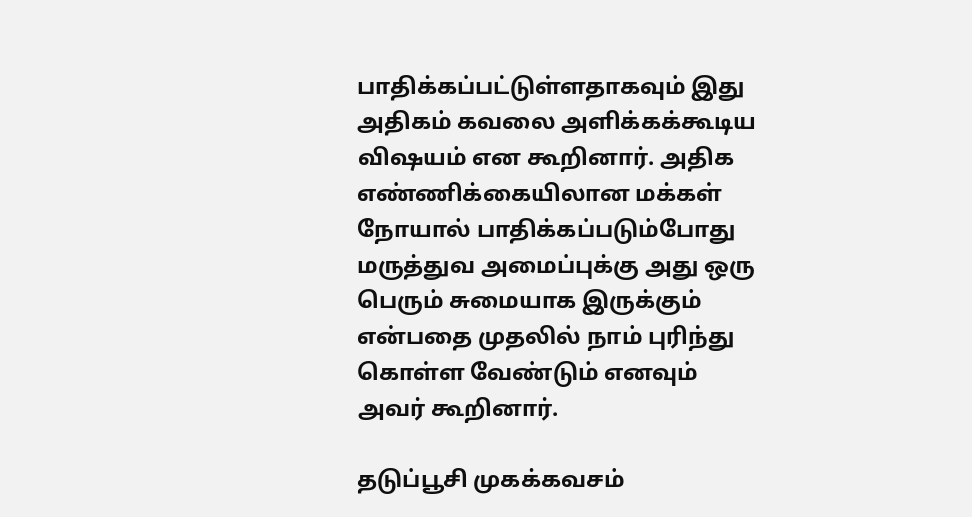பாதிக்கப்பட்டுள்ளதாகவும் இது அதிகம் கவலை அளிக்கக்கூடிய விஷயம் என கூறினார். அதிக எண்ணிக்கையிலான மக்கள் நோயால் பாதிக்கப்படும்போது மருத்துவ அமைப்புக்கு அது ஒரு பெரும் சுமையாக இருக்கும் என்பதை முதலில் நாம் புரிந்து கொள்ள வேண்டும் எனவும் அவர் கூறினார்.

தடுப்பூசி முகக்கவசம்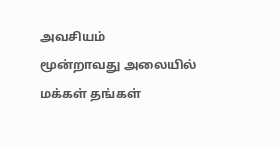அவசியம்
மூன்றாவது அலையில் மக்கள் தங்கள்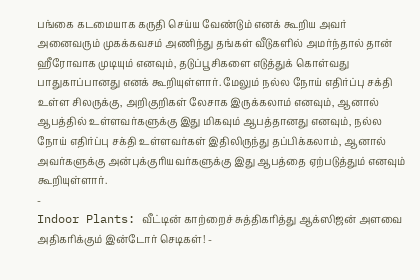பங்கை கடமையாக கருதி செய்ய வேண்டும் எனக் கூறிய அவர் அனைவரும் முகக்கவசம் அணிந்து தங்கள் வீடுகளில் அமர்ந்தால் தான் ஹீரோவாக முடியும் எனவும், தடுப்பூசிகளை எடுத்துக் கொள்வது பாதுகாப்பானது எனக் கூறியுள்ளார். மேலும் நல்ல நோய் எதிர்ப்பு சக்தி உள்ள சிலருக்கு, அறிகுறிகள் லேசாக இருக்கலாம் எனவும், ஆனால் ஆபத்தில் உள்ளவர்களுக்கு இது மிகவும் ஆபத்தானது எனவும், நல்ல நோய் எதிர்ப்பு சக்தி உள்ளவர்கள் இதிலிருந்து தப்பிக்கலாம், ஆனால் அவர்களுக்கு அன்புக்குரியவர்களுக்கு இது ஆபத்தை ஏற்படுத்தும் எனவும் கூறியுள்ளார்.
-
Indoor Plants: வீட்டின் காற்றைச் சுத்திகரித்து ஆக்ஸிஜன் அளவை அதிகரிக்கும் இன்டோர் செடிகள்! -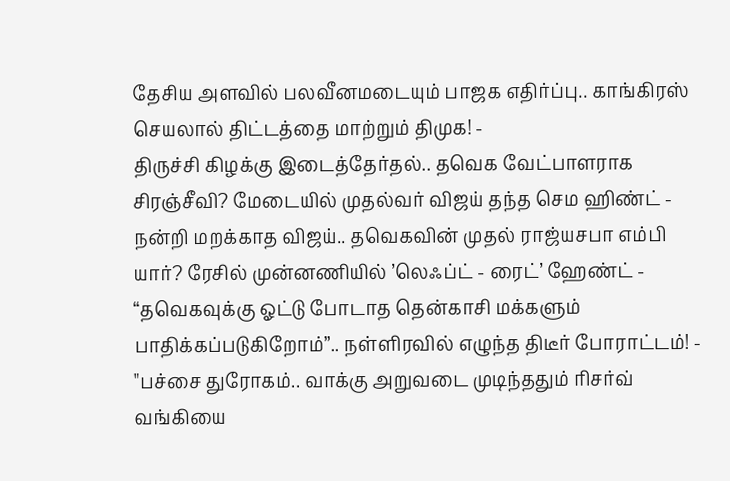தேசிய அளவில் பலவீனமடையும் பாஜக எதிர்ப்பு.. காங்கிரஸ் செயலால் திட்டத்தை மாற்றும் திமுக! -
திருச்சி கிழக்கு இடைத்தேர்தல்.. தவெக வேட்பாளராக சிரஞ்சீவி? மேடையில் முதல்வர் விஜய் தந்த செம ஹிண்ட் -
நன்றி மறக்காத விஜய்.. தவெகவின் முதல் ராஜ்யசபா எம்பி யார்? ரேசில் முன்னணியில் ’லெஃப்ட் - ரைட்’ ஹேண்ட் -
“தவெகவுக்கு ஓட்டு போடாத தென்காசி மக்களும் பாதிக்கப்படுகிறோம்”.. நள்ளிரவில் எழுந்த திடீர் போராட்டம்! -
"பச்சை துரோகம்.. வாக்கு அறுவடை முடிந்ததும் ரிசர்வ் வங்கியை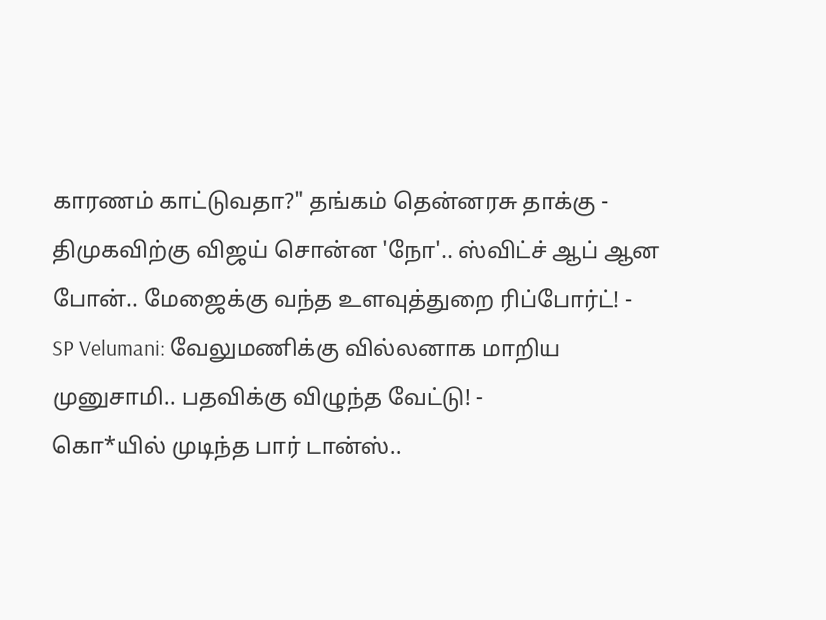காரணம் காட்டுவதா?" தங்கம் தென்னரசு தாக்கு -
திமுகவிற்கு விஜய் சொன்ன 'நோ'.. ஸ்விட்ச் ஆப் ஆன போன்.. மேஜைக்கு வந்த உளவுத்துறை ரிப்போர்ட்! -
SP Velumani: வேலுமணிக்கு வில்லனாக மாறிய முனுசாமி.. பதவிக்கு விழுந்த வேட்டு! -
கொ*யில் முடிந்த பார் டான்ஸ்..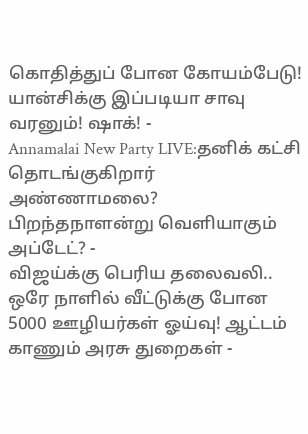கொதித்துப் போன கோயம்பேடு! யான்சிக்கு இப்படியா சாவு வரனும்! ஷாக்! -
Annamalai New Party LIVE:தனிக் கட்சி தொடங்குகிறார் அண்ணாமலை? பிறந்தநாளன்று வெளியாகும் அப்டேட்? -
விஜய்க்கு பெரிய தலைவலி.. ஒரே நாளில் வீட்டுக்கு போன 5000 ஊழியர்கள் ஓய்வு! ஆட்டம் காணும் அரசு துறைகள் -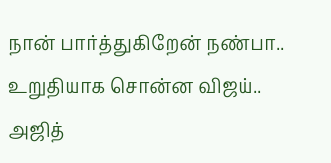நான் பார்த்துகிறேன் நண்பா.. உறுதியாக சொன்ன விஜய்.. அஜித்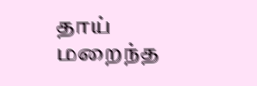தாய் மறைந்த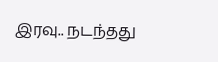இரவு.. நடந்தது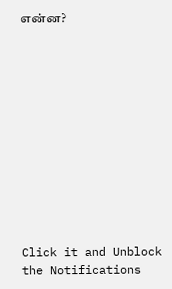என்ன?












Click it and Unblock the Notifications